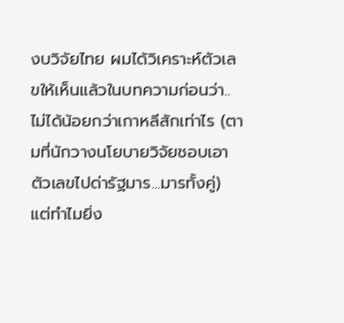งบวิจัยไทย ผมได้วิเคราะห์ตัวเลขให้เห็นแล้วในบทความก่อนว่า..ไม่ได้น้อยกว่าเกาหลีสักเท่าไร (ตามที่นักวางนโยบายวิจัยชอบเอาตัวเลขไปด่ารัฐมาร...มารทั้งคู่) แต่ทำไมยิ่ง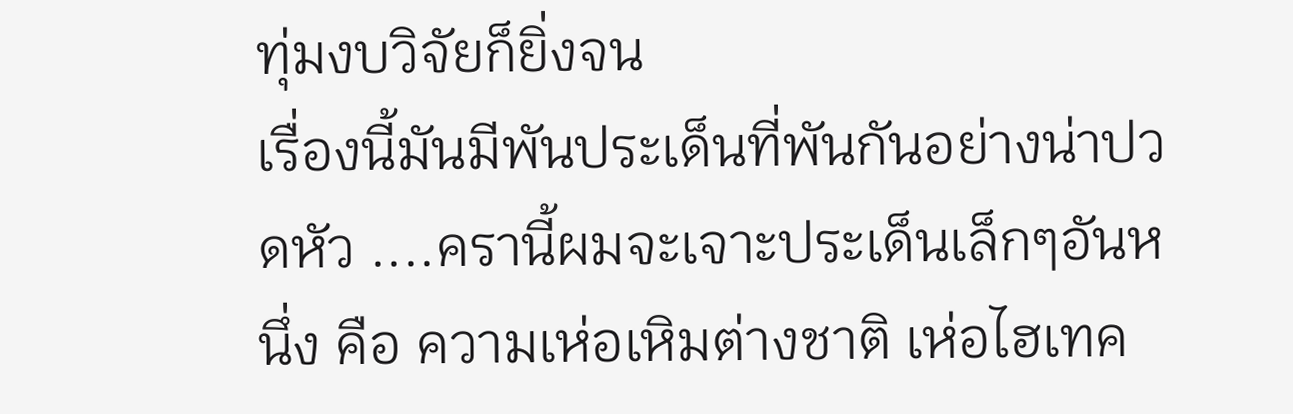ทุ่มงบวิจัยก็ยิ่งจน
เรื่องนี้มันมีพันประเด็นที่พันกันอย่างน่าปวดหัว ....ครานี้ผมจะเจาะประเด็นเล็กๆอันหนึ่ง คือ ความเห่อเหิมต่างชาติ เห่อไฮเทค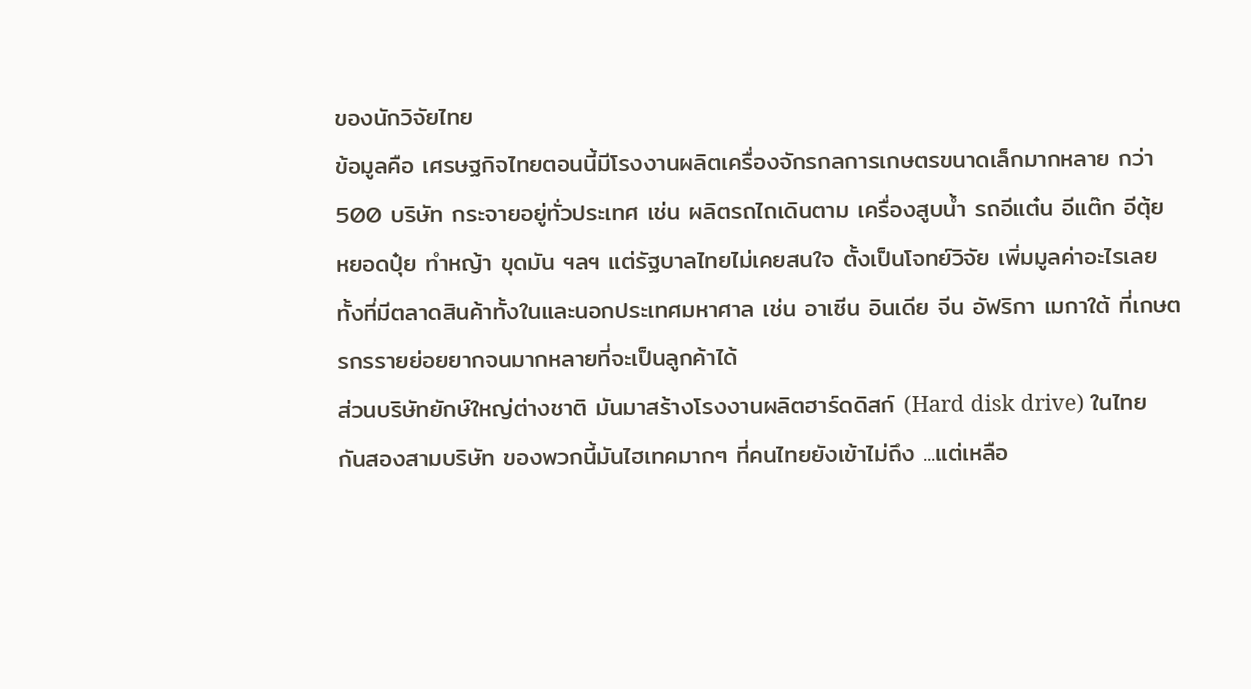ของนักวิจัยไทย
ข้อมูลคือ เศรษฐกิจไทยตอนนี้มีโรงงานผลิตเครื่องจักรกลการเกษตรขนาดเล็กมากหลาย กว่า 500 บริษัท กระจายอยู่ทั่วประเทศ เช่น ผลิตรถไถเดินตาม เครื่องสูบน้ำ รถอีแต๋น อีแต๊ก อีตุ้ย หยอดปุ๋ย ทำหญ้า ขุดมัน ฯลฯ แต่รัฐบาลไทยไม่เคยสนใจ ตั้งเป็นโจทย์วิจัย เพิ่มมูลค่าอะไรเลย ทั้งที่มีตลาดสินค้าทั้งในและนอกประเทศมหาศาล เช่น อาเซีน อินเดีย จีน อัฟริกา เมกาใต้ ที่เกษตรกรรายย่อยยากจนมากหลายที่จะเป็นลูกค้าได้
ส่วนบริษัทยักษ์ใหญ่ต่างชาติ มันมาสร้างโรงงานผลิตฮาร์ดดิสก์ (Hard disk drive) ในไทย กันสองสามบริษัท ของพวกนี้มันไฮเทคมากๆ ที่คนไทยยังเข้าไม่ถึง ...แต่เหลือ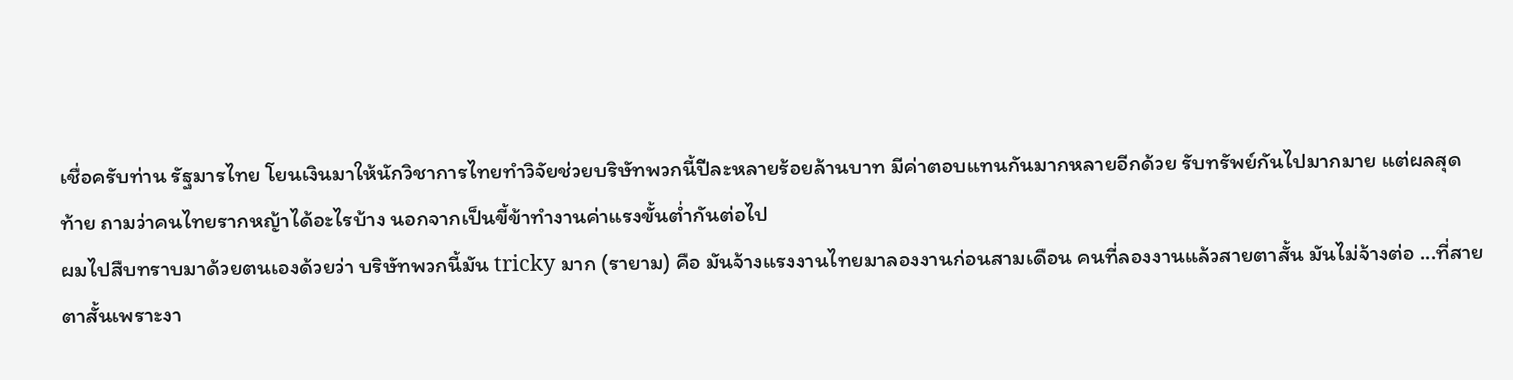เชื่อครับท่าน รัฐมารไทย โยนเงินมาให้นักวิชาการไทยทำวิจัยช่วยบริษัทพวกนี้ปีละหลายร้อยล้านบาท มีค่าตอบแทนกันมากหลายอีกด้วย รับทรัพย์กันไปมากมาย แต่ผลสุดท้าย ถามว่าคนไทยรากหญ้าได้อะไรบ้าง นอกจากเป็นขี้ข้าทำงานค่าแรงขั้นต่ำกันต่อไป
ผมไปสืบทราบมาด้วยตนเองด้วยว่า บริษัทพวกนี้มัน tricky มาก (รายาม) คือ มันจ้างแรงงานไทยมาลองงานก่อนสามเดือน คนที่ลองงานแล้วสายตาสั้น มันไม่จ้างต่อ ...ที่สายตาสั้นเพราะงา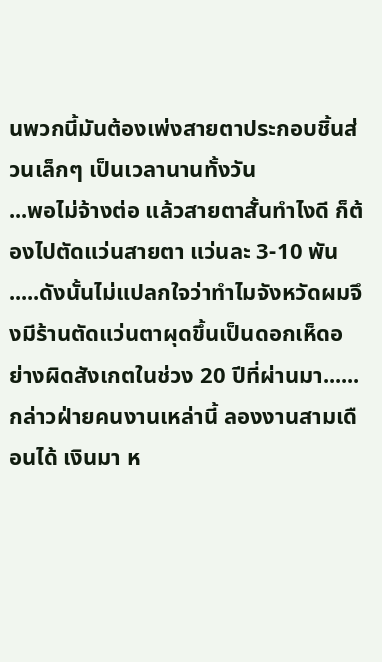นพวกนี้มันต้องเพ่งสายตาประกอบชิ้นส่วนเล็กๆ เป็นเวลานานทั้งวัน
...พอไม่จ้างต่อ แล้วสายตาสั้นทำไงดี ก็ต้องไปตัดแว่นสายตา แว่นละ 3-10 พัน .....ดังนั้นไม่แปลกใจว่าทำไมจังหวัดผมจึงมีร้านตัดแว่นตาผุดขึ้นเป็นดอกเห็ดอย่างผิดสังเกตในช่วง 20 ปีที่ผ่านมา......
กล่าวฝ่ายคนงานเหล่านี้ ลองงานสามเดือนได้ เงินมา ห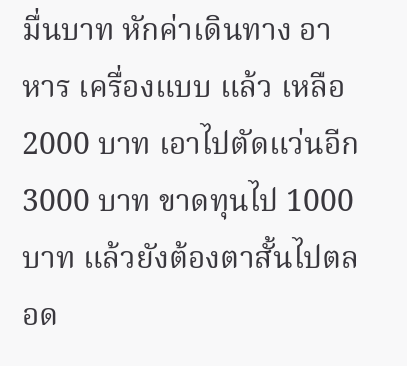มื่นบาท หักค่าเดินทาง อาหาร เครื่องแบบ แล้ว เหลือ 2000 บาท เอาไปตัดแว่นอีก 3000 บาท ขาดทุนไป 1000 บาท แล้วยังต้องตาสั้นไปตลอด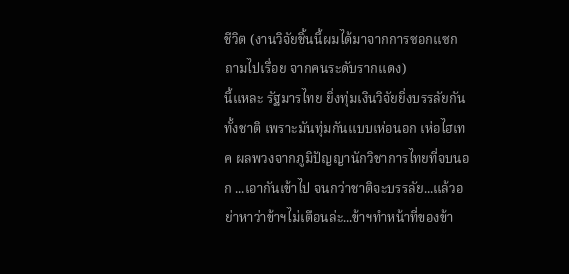ชีวิต (งานวิจัยชิ้นนี้ผมได้มาจากการซอกแซกถามไปเรื่อย จากคนระดับรากแดง)
นี้แหละ รัฐมารไทย ยิ่งทุ่มเงินวิจัยยิ่งบรรลัยกันทั้งชาติ เพราะมันทุ่มกันแบบเห่อนอก เห่อไฮเทค ผลพวงจากภูมิปัญญานักวิชาการไทยที่จบนอก ...เอากันเข้าไป จนกว่าชาติจะบรรลัย...แล้วอย่าหาว่าข้าฯไม่เตือนล่ะ...ข้าฯทำหน้าที่ของข้า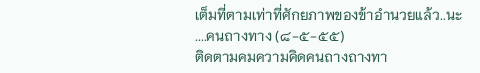เต็มที่ตามเท่าที่ศักยภาพของข้าอำนวยแล้ว..นะ
....คนถางทาง (๘-๕-๕๕)
ติดตามคมความคิดคนถางถางทา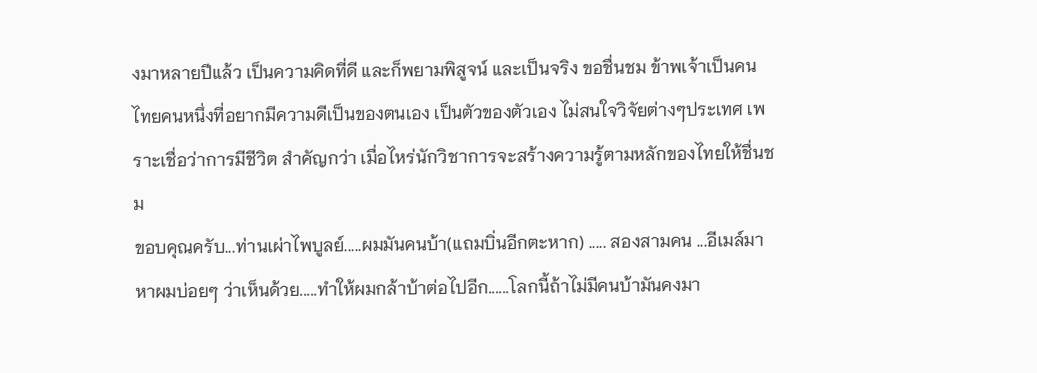งมาหลายปีแล้ว เป็นความคิดที่ดี และก็พยามพิสูจน์ และเป็นจริง ขอชื่นชม ข้าพเจ้าเป็นคนไทยคนหนึ่งที่อยากมีความดีเป็นของตนเอง เป็นตัวของตัวเอง ไม่สนใจวิจัยต่างๆประเทศ เพราะเชื่อว่าการมีชีวิต สำคัญกว่า เมื่อไหร่นักวิชาการจะสร้างความรู้ตามหลักของไทยให้ชื่นชม
ขอบคุณครับ...ท่านเผ่าไพบูลย์.....ผมมันคนบ้า(แถมบิ่นอีกตะหาก) ..... สองสามคน ...อีเมล์มาหาผมบ่อยๆ ว่าเห็นด้วย.....ทำให้ผมกล้าบ้าต่อไปอีก......โลกนี้ถ้าไม่มีคนบ้ามันคงมา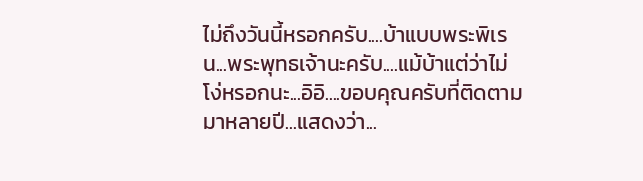ไม่ถึงวันนี้หรอกครับ....บ้าแบบพระพิเรน...พระพุทธเจ้านะครับ....แม้บ้าแต่ว่าไม่โง่หรอกนะ...อิอิ....ขอบคุณครับที่ติดตามมาหลายปี...แสดงว่า...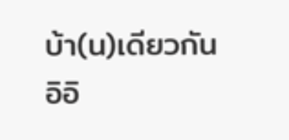บ้า(น)เดียวกัน อิอิ